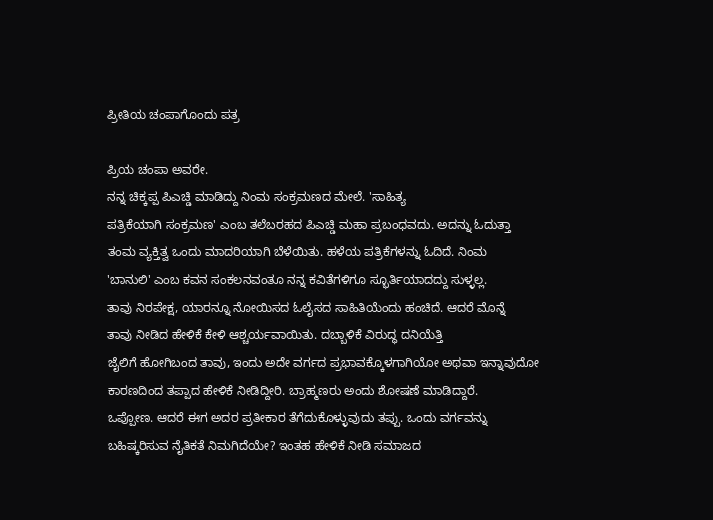ಪ್ರೀತಿಯ ಚಂಪಾಗೊಂದು ಪತ್ರ

ಪ್ರಿಯ ಚಂಪಾ ಅವರೇ.
ನನ್ನ ಚಿಕ್ಕಪ್ಪ ಪಿಎಚ್ಡಿ ಮಾಡಿದ್ದು ನಿಂಮ ಸಂಕ್ರಮಣದ ಮೇಲೆ. 'ಸಾಹಿತ್ಯ
ಪತ್ರಿಕೆಯಾಗಿ ಸಂಕ್ರಮಣ' ಎಂಬ ತಲೆಬರಹದ ಪಿಎಚ್ಡಿ ಮಹಾ ಪ್ರಬಂಧವದು. ಅದನ್ನು ಓದುತ್ತಾ
ತಂಮ ವ್ಯಕ್ತಿತ್ವ ಒಂದು ಮಾದರಿಯಾಗಿ ಬೆಳೆಯಿತು. ಹಳೆಯ ಪತ್ರಿಕೆಗಳನ್ನು ಓದಿದೆ. ನಿಂಮ
'ಬಾನುಲಿ' ಎಂಬ ಕವನ ಸಂಕಲನವಂತೂ ನನ್ನ ಕವಿತೆಗಳಿಗೂ ಸ್ಭೂರ್ತಿಯಾದದ್ದು ಸುಳ್ಳಲ್ಲ.
ತಾವು ನಿರಪೇಕ್ಷ, ಯಾರನ್ನೂ ನೋಯಿಸದ ಓಲೈಸದ ಸಾಹಿತಿಯೆಂದು ಹಂಚಿದೆ. ಆದರೆ ಮೊನ್ನೆ
ತಾವು ನೀಡಿದ ಹೇಳಿಕೆ ಕೇಳಿ ಆಶ್ಚರ್ಯವಾಯಿತು. ದಬ್ಬಾಳಿಕೆ ವಿರುದ್ಧ ದನಿಯೆತ್ತಿ
ಜೈಲಿಗೆ ಹೋಗಿಬಂದ ತಾವು, ಇಂದು ಅದೇ ವರ್ಗದ ಪ್ರಭಾವಕ್ಕೊಳಗಾಗಿಯೋ ಅಥವಾ ಇನ್ನಾವುದೋ
ಕಾರಣದಿಂದ ತಪ್ಪಾದ ಹೇಳಿಕೆ ನೀಡಿದ್ದೀರಿ. ಬ್ರಾಹ್ಮಣರು ಅಂದು ಶೋಷಣೆ ಮಾಡಿದ್ದಾರೆ.
ಒಪ್ಪೋಣ. ಆದರೆ ಈಗ ಅದರ ಪ್ರತೀಕಾರ ತೆಗೆದುಕೊಳ್ಳುವುದು ತಪ್ಪು. ಒಂದು ವರ್ಗವನ್ನು
ಬಹಿಷ್ಕರಿಸುವ ನೈತಿಕತೆ ನಿಮಗಿದೆಯೇ? ಇಂತಹ ಹೇಳಿಕೆ ನೀಡಿ ಸಮಾಜದ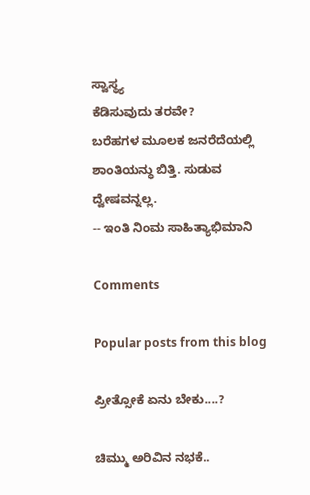ಸ್ವಾಸ್ಥ್ಯ
ಕೆಡಿಸುವುದು ತರವೇ?
ಬರೆಹಗಳ ಮೂಲಕ ಜನರೆದೆಯಲ್ಲಿ ಶಾಂತಿಯನ್ಧು ಬಿತ್ತಿ. ಸುಡುವ ದ್ವೇಷವನ್ನಲ್ಲ.
-- ಇಂತಿ ನಿಂಮ ಸಾಹಿತ್ಯಾಭಿಮಾನಿ

Comments

Popular posts from this blog

ಪ್ರೀತ್ಸೋಕೆ ಏನು ಬೇಕು....?

ಚಿಮ್ಮು ಅರಿವಿನ ನಭಕೆ..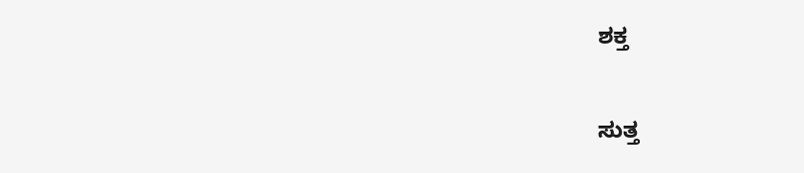ಶಕ್ತ

ಸುತ್ತ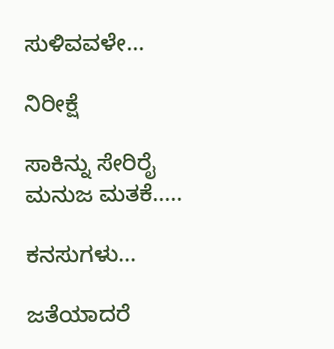ಸುಳಿವವಳೇ...

ನಿರೀಕ್ಷೆ

ಸಾಕಿನ್ನು ಸೇರಿರೈ ಮನುಜ ಮತಕೆ.....

ಕನಸುಗಳು...

ಜತೆಯಾದರೆ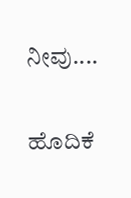ನೀವು....

ಹೊದಿಕೆ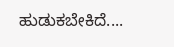ಹುಡುಕಬೇಕಿದೆ....